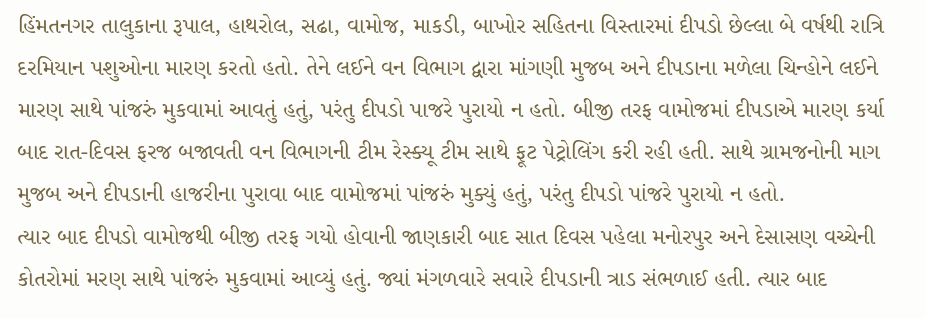હિંમતનગર તાલુકાના રૂપાલ, હાથરોલ, સઢા, વામોજ, માકડી, બાખોર સહિતના વિસ્તારમાં દીપડો છેલ્લા બે વર્ષથી રાત્રિ દરમિયાન પશુઓના મારણ કરતો હતો. તેને લઈને વન વિભાગ દ્વારા માંગણી મુજબ અને દીપડાના મળેલા ચિન્હોને લઈને મારણ સાથે પાંજરું મુકવામાં આવતું હતું, પરંતુ દીપડો પાજરે પુરાયો ન હતો. બીજી તરફ વામોજમાં દીપડાએ મારણ કર્યા બાદ રાત-દિવસ ફરજ બજાવતી વન વિભાગની ટીમ રેસ્ક્યૂ ટીમ સાથે ફૂટ પેટ્રોલિંગ કરી રહી હતી. સાથે ગ્રામજનોની માગ મુજબ અને દીપડાની હાજરીના પુરાવા બાદ વામોજમાં પાંજરું મુક્યું હતું, પરંતુ દીપડો પાંજરે પુરાયો ન હતો.
ત્યાર બાદ દીપડો વામોજથી બીજી તરફ ગયો હોવાની જાણકારી બાદ સાત દિવસ પહેલા મનોરપુર અને દેસાસણ વચ્ચેની કોતરોમાં મરણ સાથે પાંજરું મુકવામાં આવ્યું હતું. જ્યાં મંગળવારે સવારે દીપડાની ત્રાડ સંભળાઈ હતી. ત્યાર બાદ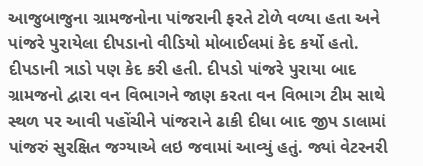આજુબાજુના ગ્રામજનોના પાંજરાની ફરતે ટોળે વળ્યા હતા અને પાંજરે પુરાયેલા દીપડાનો વીડિયો મોબાઈલમાં કેદ કર્યો હતો. દીપડાની ત્રાડો પણ કેદ કરી હતી. દીપડો પાંજરે પુરાયા બાદ ગ્રામજનો દ્વારા વન વિભાગને જાણ કરતા વન વિભાગ ટીમ સાથે સ્થળ પર આવી પહોંચીને પાંજરાને ઢાકી દીધા બાદ જીપ ડાલામાં પાંજરું સુરક્ષિત જગ્યાએ લઇ જવામાં આવ્યું હતું. જ્યાં વેટરનરી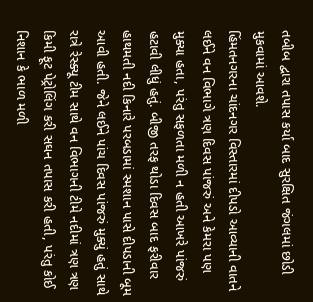તબીબ દ્વારા તપાસ કર્યા બાદ સુરક્ષિત જંગલમાં છોડી મુકવામાં આવશે.
હિંમતનગરના ચાંદનગર વિસ્તારમાં દીપડો આવ્યાની વાતને લઈને વન વિભાગે ત્રણ દિવસ પાંજરું અને કેમરા પણ મુક્યા હતા, પરંતુ સફળતા મળી ન હતી આખરે પાંજરું હટાવી લીધું હતું. બીજી તરફ થોડા દિવસ બાદ ફરીવાર હાથમતી નદી કિનારે પરબડામાં સ્મશાન પાસે દીપડાની બૂમ આવી હતી. જેને લઈને પાંચ દિવસ પાંજરું મુક્યું હતું સાથે રાત્રે રેસ્ક્યૂ ટીમ સાથે વન વિભાગની ટીમે નદીમાં ત્રણ ત્રણ કિમી ફૂટ પેટ્રોલિંગ કરી સઘન તપાસ કરી હતી, પરંતુ કોઈ નિશાન કે ભાળ મળી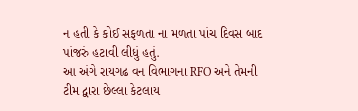ન હતી કે કોઈ સફળતા ના મળતા પાંચ દિવસ બાદ પાંજરું હટાવી લીધું હતું.
આ અંગે રાયગઢ વન વિભાગના RFO અને તેમની ટીમ દ્વારા છેલ્લા કેટલાય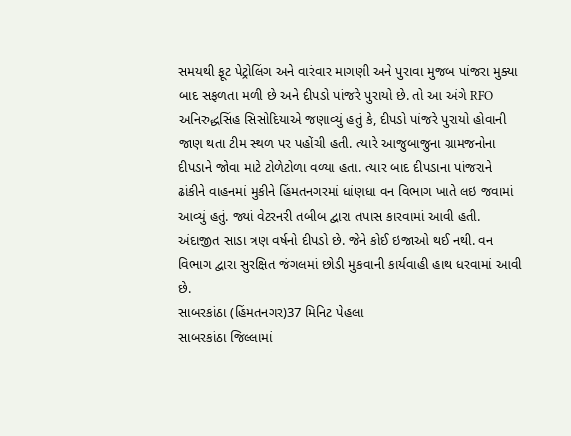સમયથી ફૂટ પેટ્રોલિંગ અને વારંવાર માગણી અને પુરાવા મુજબ પાંજરા મુક્યા બાદ સફળતા મળી છે અને દીપડો પાંજરે પુરાયો છે. તો આ અંગે RFO અનિરુદ્ધસિંહ સિસોદિયાએ જણાવ્યું હતું કે, દીપડો પાંજરે પુરાયો હોવાની જાણ થતા ટીમ સ્થળ પર પહોંચી હતી. ત્યારે આજુબાજુના ગ્રામજનોના દીપડાને જોવા માટે ટોળેટોળા વળ્યા હતા. ત્યાર બાદ દીપડાના પાંજરાને ઢાંકીને વાહનમાં મુકીને હિંમતનગરમાં ધાંણધા વન વિભાગ ખાતે લઇ જવામાં આવ્યું હતું. જ્યાં વેટરનરી તબીબ દ્વારા તપાસ કારવામાં આવી હતી. અંદાજીત સાડા ત્રણ વર્ષનો દીપડો છે. જેને કોઈ ઇજાઓ થઈ નથી. વન વિભાગ દ્વારા સુરક્ષિત જંગલમાં છોડી મુકવાની કાર્યવાહી હાથ ધરવામાં આવી છે.
સાબરકાંઠા (હિંમતનગર)37 મિનિટ પેહલા
સાબરકાંઠા જિલ્લામાં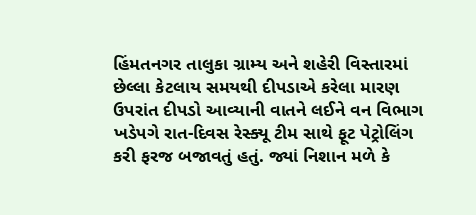હિંમતનગર તાલુકા ગ્રામ્ય અને શહેરી વિસ્તારમાં છેલ્લા કેટલાય સમયથી દીપડાએ કરેલા મારણ ઉપરાંત દીપડો આવ્યાની વાતને લઈને વન વિભાગ ખડેપગે રાત-દિવસ રેસ્ક્યૂ ટીમ સાથે ફૂટ પેટ્રોલિંગ કરી ફરજ બજાવતું હતું. જ્યાં નિશાન મળે કે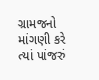ગ્રામજનો માંગણી કરે ત્યાં પાંજરું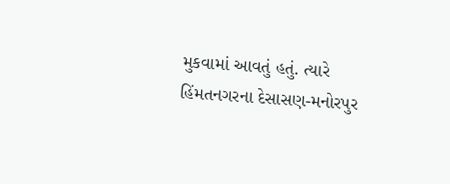મુકવામાં આવતું હતું. ત્યારે હિંમતનગરના દેસાસણ-મનોરપુર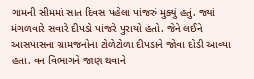ગામની સીમમાં સાત દિવસ પહેલા પાંજરું મુક્યું હતું. જ્યાં મંગળવારે સવારે દીપડો પાંજરે પુરાયો હતો. જેને લઈને આસપાસના ગ્રામજનોના ટોળેટોળા દીપડાને જોવા દોડી આવ્યા હતા. વન વિભાગને જાણ થવાને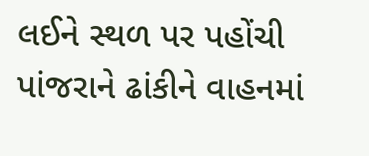લઈને સ્થળ પર પહોંચી પાંજરાને ઢાંકીને વાહનમાં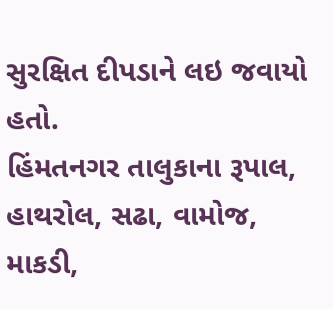સુરક્ષિત દીપડાને લઇ જવાયો હતો.
હિંમતનગર તાલુકાના રૂપાલ, હાથરોલ, સઢા, વામોજ, માકડી,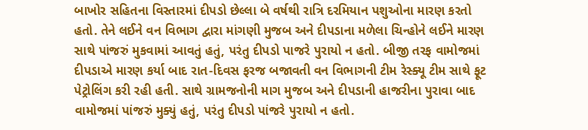બાખોર સહિતના વિસ્તારમાં દીપડો છેલ્લા બે વર્ષથી રાત્રિ દરમિયાન પશુઓના મારણ કરતો હતો. તેને લઈને વન વિભાગ દ્વારા માંગણી મુજબ અને દીપડાના મળેલા ચિન્હોને લઈને મારણ સાથે પાંજરું મુકવામાં આવતું હતું, પરંતુ દીપડો પાજરે પુરાયો ન હતો. બીજી તરફ વામોજમાં દીપડાએ મારણ કર્યા બાદ રાત-દિવસ ફરજ બજાવતી વન વિભાગની ટીમ રેસ્ક્યૂ ટીમ સાથે ફૂટ પેટ્રોલિંગ કરી રહી હતી. સાથે ગ્રામજનોની માગ મુજબ અને દીપડાની હાજરીના પુરાવા બાદ વામોજમાં પાંજરું મુક્યું હતું, પરંતુ દીપડો પાંજરે પુરાયો ન હતો.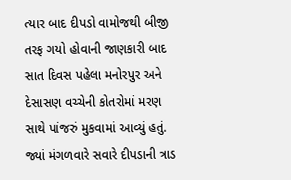ત્યાર બાદ દીપડો વામોજથી બીજી તરફ ગયો હોવાની જાણકારી બાદ સાત દિવસ પહેલા મનોરપુર અને દેસાસણ વચ્ચેની કોતરોમાં મરણ સાથે પાંજરું મુકવામાં આવ્યું હતું. જ્યાં મંગળવારે સવારે દીપડાની ત્રાડ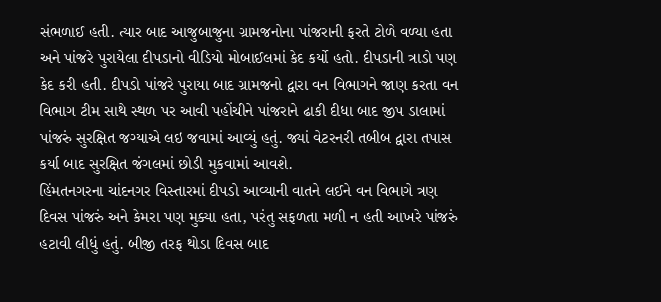સંભળાઈ હતી. ત્યાર બાદ આજુબાજુના ગ્રામજનોના પાંજરાની ફરતે ટોળે વળ્યા હતા અને પાંજરે પુરાયેલા દીપડાનો વીડિયો મોબાઈલમાં કેદ કર્યો હતો. દીપડાની ત્રાડો પણ કેદ કરી હતી. દીપડો પાંજરે પુરાયા બાદ ગ્રામજનો દ્વારા વન વિભાગને જાણ કરતા વન વિભાગ ટીમ સાથે સ્થળ પર આવી પહોંચીને પાંજરાને ઢાકી દીધા બાદ જીપ ડાલામાં પાંજરું સુરક્ષિત જગ્યાએ લઇ જવામાં આવ્યું હતું. જ્યાં વેટરનરી તબીબ દ્વારા તપાસ કર્યા બાદ સુરક્ષિત જંગલમાં છોડી મુકવામાં આવશે.
હિંમતનગરના ચાંદનગર વિસ્તારમાં દીપડો આવ્યાની વાતને લઈને વન વિભાગે ત્રણ દિવસ પાંજરું અને કેમરા પણ મુક્યા હતા, પરંતુ સફળતા મળી ન હતી આખરે પાંજરું હટાવી લીધું હતું. બીજી તરફ થોડા દિવસ બાદ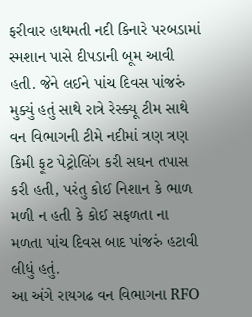ફરીવાર હાથમતી નદી કિનારે પરબડામાં સ્મશાન પાસે દીપડાની બૂમ આવી હતી. જેને લઈને પાંચ દિવસ પાંજરું મુક્યું હતું સાથે રાત્રે રેસ્ક્યૂ ટીમ સાથે વન વિભાગની ટીમે નદીમાં ત્રણ ત્રણ કિમી ફૂટ પેટ્રોલિંગ કરી સઘન તપાસ કરી હતી, પરંતુ કોઈ નિશાન કે ભાળ મળી ન હતી કે કોઈ સફળતા ના મળતા પાંચ દિવસ બાદ પાંજરું હટાવી લીધું હતું.
આ અંગે રાયગઢ વન વિભાગના RFO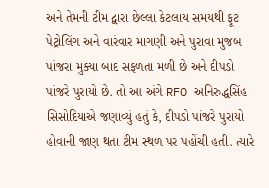અને તેમની ટીમ દ્વારા છેલ્લા કેટલાય સમયથી ફૂટ પેટ્રોલિંગ અને વારંવાર માગણી અને પુરાવા મુજબ પાંજરા મુક્યા બાદ સફળતા મળી છે અને દીપડો પાંજરે પુરાયો છે. તો આ અંગે RFO અનિરુદ્ધસિંહ સિસોદિયાએ જણાવ્યું હતું કે, દીપડો પાંજરે પુરાયો હોવાની જાણ થતા ટીમ સ્થળ પર પહોંચી હતી. ત્યારે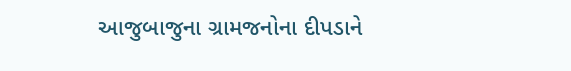આજુબાજુના ગ્રામજનોના દીપડાને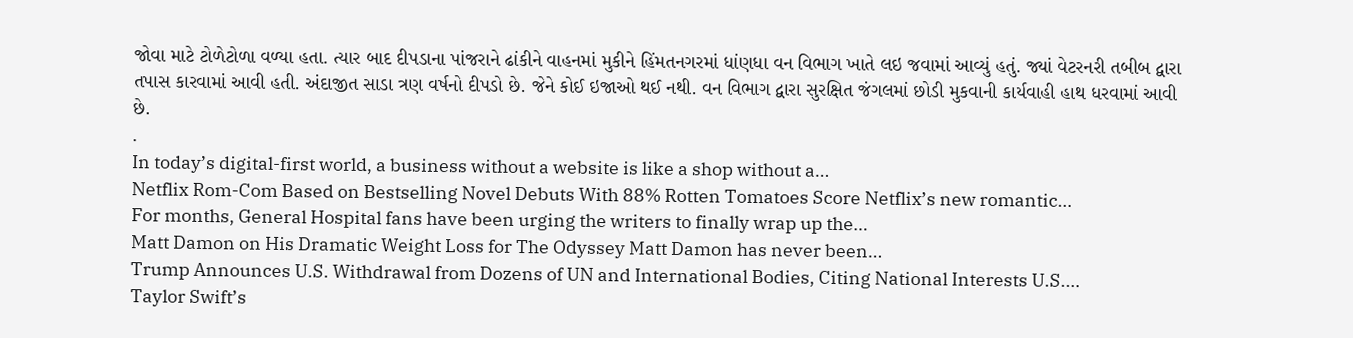જોવા માટે ટોળેટોળા વળ્યા હતા. ત્યાર બાદ દીપડાના પાંજરાને ઢાંકીને વાહનમાં મુકીને હિંમતનગરમાં ધાંણધા વન વિભાગ ખાતે લઇ જવામાં આવ્યું હતું. જ્યાં વેટરનરી તબીબ દ્વારા તપાસ કારવામાં આવી હતી. અંદાજીત સાડા ત્રણ વર્ષનો દીપડો છે. જેને કોઈ ઇજાઓ થઈ નથી. વન વિભાગ દ્વારા સુરક્ષિત જંગલમાં છોડી મુકવાની કાર્યવાહી હાથ ધરવામાં આવી છે.
.
In today’s digital-first world, a business without a website is like a shop without a…
Netflix Rom-Com Based on Bestselling Novel Debuts With 88% Rotten Tomatoes Score Netflix’s new romantic…
For months, General Hospital fans have been urging the writers to finally wrap up the…
Matt Damon on His Dramatic Weight Loss for The Odyssey Matt Damon has never been…
Trump Announces U.S. Withdrawal from Dozens of UN and International Bodies, Citing National Interests U.S.…
Taylor Swift’s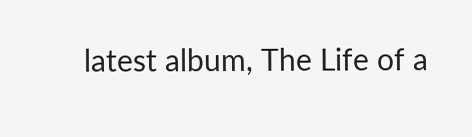latest album, The Life of a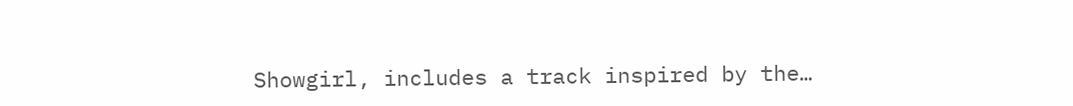Showgirl, includes a track inspired by the…